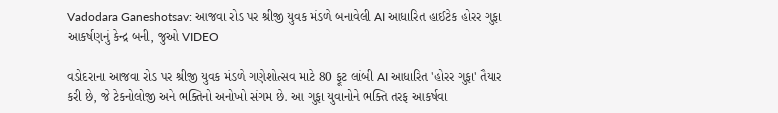Vadodara Ganeshotsav: આજવા રોડ પર શ્રીજી યુવક મંડળે બનાવેલી AI આધારિત હાઈટેક હોરર ગુફા આકર્ષણનું કેન્દ્ર બની, જુઓ VIDEO

વડોદરાના આજવા રોડ પર શ્રીજી યુવક મંડળે ગણેશોત્સવ માટે 80 ફૂટ લાંબી AI આધારિત 'હોરર ગુફા' તૈયાર કરી છે, જે ટેકનોલોજી અને ભક્તિનો અનોખો સંગમ છે. આ ગુફા યુવાનોને ભક્તિ તરફ આકર્ષવા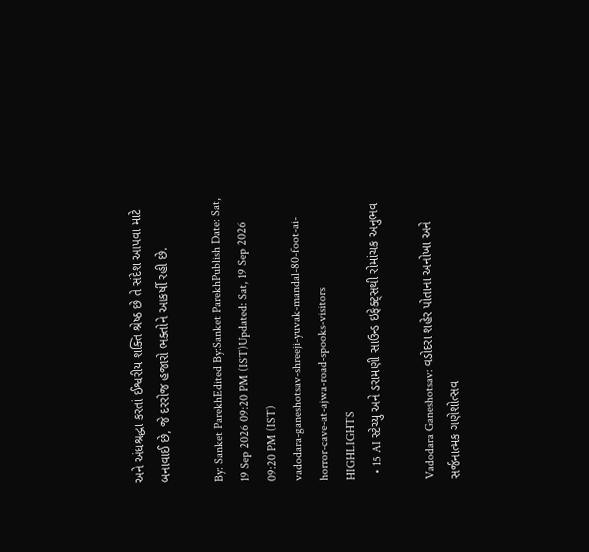અને અંધશ્રદ્ધા કરતાં ઈશ્વરીય શક્તિ શ્રેષ્ઠ છે તે સંદેશ આપવા માટે બનાવાઈ છે, જે દરરોજ હજારો ભક્તોને આકર્ષી રહી છે.

By: Sanket ParekhEdited By:Sanket ParekhPublish Date: Sat, 19 Sep 2026 09:20 PM (IST)Updated: Sat, 19 Sep 2026 09:20 PM (IST)
vadodara-ganeshotsav-shreeji-yuvak-mandal-80-foot-ai-horror-cave-at-ajwa-road-spooks-visitors
HIGHLIGHTS
  • 15 AI સ્ટેચ્યુ અને ડરામણી સાઉન્ડ ઇફેક્ટ્સથી રોમાંચક અનુભવ

Vadodara Ganeshotsav: વડોદરા શહેર પોતાના અનોખા અને સર્જનાત્મક ગણેશોત્સવ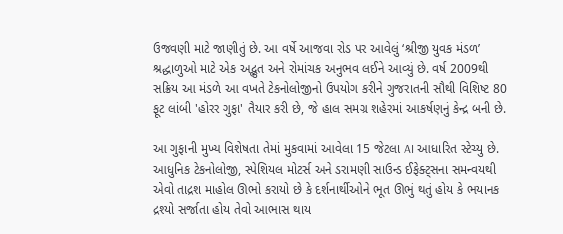ઉજવણી માટે જાણીતું છે. આ વર્ષે આજવા રોડ પર આવેલું ‘શ્રીજી યુવક મંડળ’ શ્રદ્ધાળુઓ માટે એક અદ્ભુત અને રોમાંચક અનુભવ લઈને આવ્યું છે. વર્ષ 2009થી સક્રિય આ મંડળે આ વખતે ટેકનોલોજીનો ઉપયોગ કરીને ગુજરાતની સૌથી વિશિષ્ટ 80 ફૂટ લાંબી 'હોરર ગુફા' તૈયાર કરી છે, જે હાલ સમગ્ર શહેરમાં આકર્ષણનું કેન્દ્ર બની છે.

આ ગુફાની મુખ્ય વિશેષતા તેમાં મુકવામાં આવેલા 15 જેટલા AI આધારિત સ્ટેચ્યુ છે. આધુનિક ટેકનોલોજી, સ્પેશિયલ મોટર્સ અને ડરામણી સાઉન્ડ ઈફેક્ટ્સના સમન્વયથી એવો તાદ્રશ માહોલ ઊભો કરાયો છે કે દર્શનાર્થીઓને ભૂત ઊભું થતું હોય કે ભયાનક દ્રશ્યો સર્જાતા હોય તેવો આભાસ થાય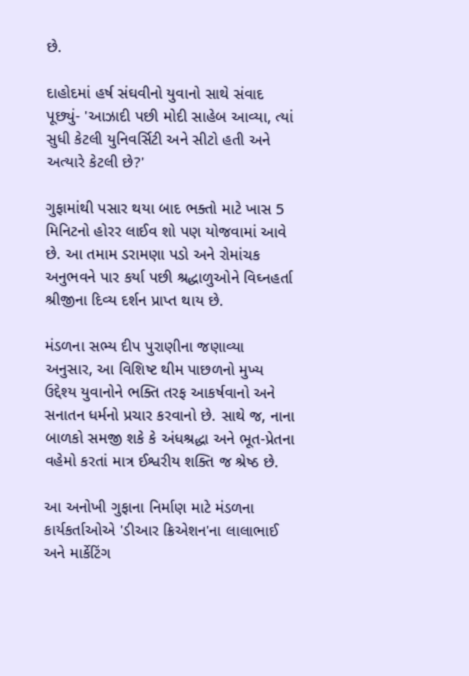છે.

દાહોદમાં હર્ષ સંઘવીનો યુવાનો સાથે સંવાદ પૂછ્યું- 'આઝાદી પછી મોદી સાહેબ આવ્યા, ત્યાં સુધી કેટલી યુનિવર્સિટી અને સીટો હતી અને અત્યારે કેટલી છે?'

ગુફામાંથી પસાર થયા બાદ ભક્તો માટે ખાસ 5 મિનિટનો હોરર લાઈવ શો પણ યોજવામાં આવે છે. આ તમામ ડરામણા પડો અને રોમાંચક અનુભવને પાર કર્યા પછી શ્રદ્ધાળુઓને વિઘ્નહર્તા શ્રીજીના દિવ્ય દર્શન પ્રાપ્ત થાય છે.

મંડળના સભ્ય દીપ પુરાણીના જણાવ્યા અનુસાર, આ વિશિષ્ટ થીમ પાછળનો મુખ્ય ઉદ્દેશ્ય યુવાનોને ભક્તિ તરફ આકર્ષવાનો અને સનાતન ધર્મનો પ્રચાર કરવાનો છે. સાથે જ, નાના બાળકો સમજી શકે કે અંધશ્રદ્ધા અને ભૂત-પ્રેતના વહેમો કરતાં માત્ર ઈશ્વરીય શક્તિ જ શ્રેષ્ઠ છે.

આ અનોખી ગુફાના નિર્માણ માટે મંડળના કાર્યકર્તાઓએ 'ડીઆર ક્રિએશન'ના લાલાભાઈ અને માર્કેટિંગ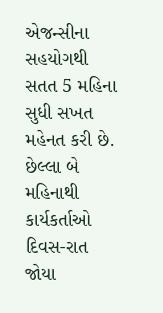એજન્સીના સહયોગથી સતત 5 મહિના સુધી સખત મહેનત કરી છે. છેલ્લા બે મહિનાથી કાર્યકર્તાઓ દિવસ-રાત જોયા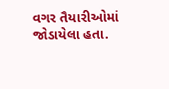વગર તૈયારીઓમાં જોડાયેલા હતા.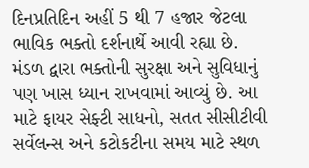દિનપ્રતિદિન અહીં 5 થી 7 હજાર જેટલા ભાવિક ભક્તો દર્શનાર્થે આવી રહ્યા છે. મંડળ દ્વારા ભક્તોની સુરક્ષા અને સુવિધાનું પણ ખાસ ધ્યાન રાખવામાં આવ્યું છે. આ માટે ફાયર સેફ્ટી સાધનો, સતત સીસીટીવી સર્વેલન્સ અને કટોકટીના સમય માટે સ્થળ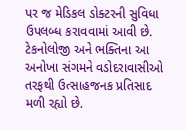પર જ મેડિકલ ડોક્ટરની સુવિધા ઉપલબ્ધ કરાવવામાં આવી છે. ટેકનોલોજી અને ભક્તિના આ અનોખા સંગમને વડોદરાવાસીઓ તરફથી ઉત્સાહજનક પ્રતિસાદ મળી રહ્યો છે.